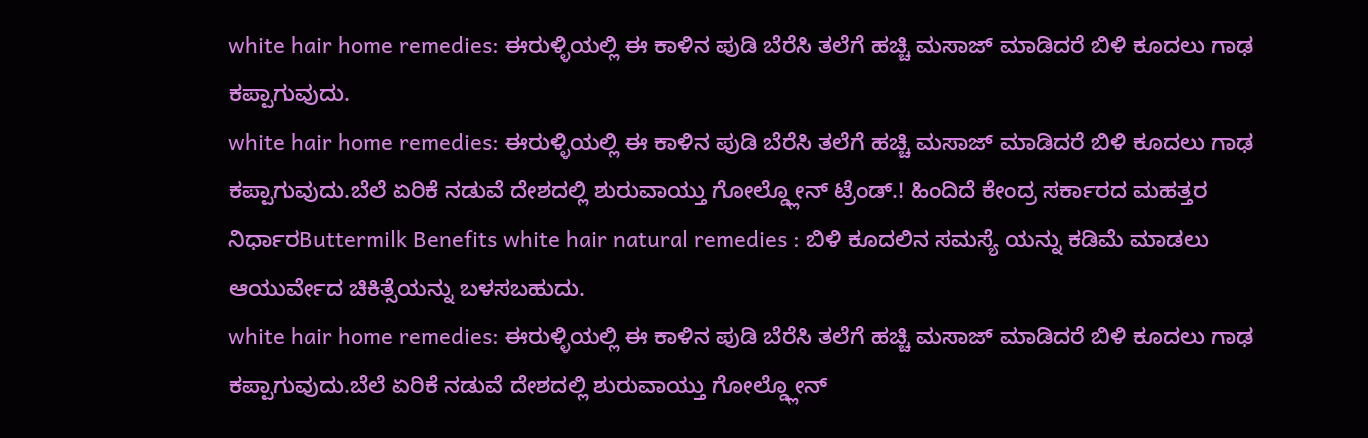white hair home remedies: ಈರುಳ್ಳಿಯಲ್ಲಿ ಈ ಕಾಳಿನ ಪುಡಿ ಬೆರೆಸಿ ತಲೆಗೆ ಹಚ್ಚಿ ಮಸಾಜ್ ಮಾಡಿದರೆ ಬಿಳಿ ಕೂದಲು ಗಾಢ ಕಪ್ಪಾಗುವುದು.
white hair home remedies: ಈರುಳ್ಳಿಯಲ್ಲಿ ಈ ಕಾಳಿನ ಪುಡಿ ಬೆರೆಸಿ ತಲೆಗೆ ಹಚ್ಚಿ ಮಸಾಜ್ ಮಾಡಿದರೆ ಬಿಳಿ ಕೂದಲು ಗಾಢ ಕಪ್ಪಾಗುವುದು.ಬೆಲೆ ಏರಿಕೆ ನಡುವೆ ದೇಶದಲ್ಲಿ ಶುರುವಾಯ್ತು ಗೋಲ್ಡ್ಲೋನ್ ಟ್ರೆಂಡ್.! ಹಿಂದಿದೆ ಕೇಂದ್ರ ಸರ್ಕಾರದ ಮಹತ್ತರ ನಿರ್ಧಾರButtermilk Benefits white hair natural remedies : ಬಿಳಿ ಕೂದಲಿನ ಸಮಸ್ಯೆ ಯನ್ನು ಕಡಿಮೆ ಮಾಡಲು ಆಯುರ್ವೇದ ಚಿಕಿತ್ಸೆಯನ್ನು ಬಳಸಬಹುದು.
white hair home remedies: ಈರುಳ್ಳಿಯಲ್ಲಿ ಈ ಕಾಳಿನ ಪುಡಿ ಬೆರೆಸಿ ತಲೆಗೆ ಹಚ್ಚಿ ಮಸಾಜ್ ಮಾಡಿದರೆ ಬಿಳಿ ಕೂದಲು ಗಾಢ ಕಪ್ಪಾಗುವುದು.ಬೆಲೆ ಏರಿಕೆ ನಡುವೆ ದೇಶದಲ್ಲಿ ಶುರುವಾಯ್ತು ಗೋಲ್ಡ್ಲೋನ್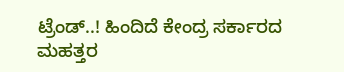ಟ್ರೆಂಡ್..! ಹಿಂದಿದೆ ಕೇಂದ್ರ ಸರ್ಕಾರದ ಮಹತ್ತರ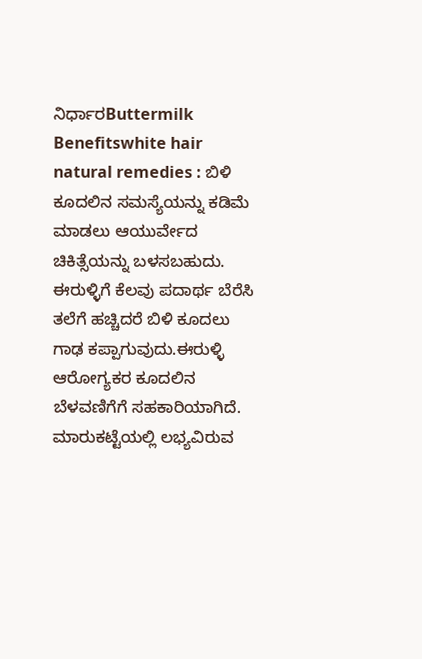ನಿರ್ಧಾರButtermilk Benefitswhite hair natural remedies : ಬಿಳಿ ಕೂದಲಿನ ಸಮಸ್ಯೆಯನ್ನು ಕಡಿಮೆ ಮಾಡಲು ಆಯುರ್ವೇದ ಚಿಕಿತ್ಸೆಯನ್ನು ಬಳಸಬಹುದು. ಈರುಳ್ಳಿಗೆ ಕೆಲವು ಪದಾರ್ಥ ಬೆರೆಸಿ ತಲೆಗೆ ಹಚ್ಚಿದರೆ ಬಿಳಿ ಕೂದಲು ಗಾಢ ಕಪ್ಪಾಗುವುದು.ಈರುಳ್ಳಿ ಆರೋಗ್ಯಕರ ಕೂದಲಿನ ಬೆಳವಣಿಗೆಗೆ ಸಹಕಾರಿಯಾಗಿದೆ. ಮಾರುಕಟ್ಟೆಯಲ್ಲಿ ಲಭ್ಯವಿರುವ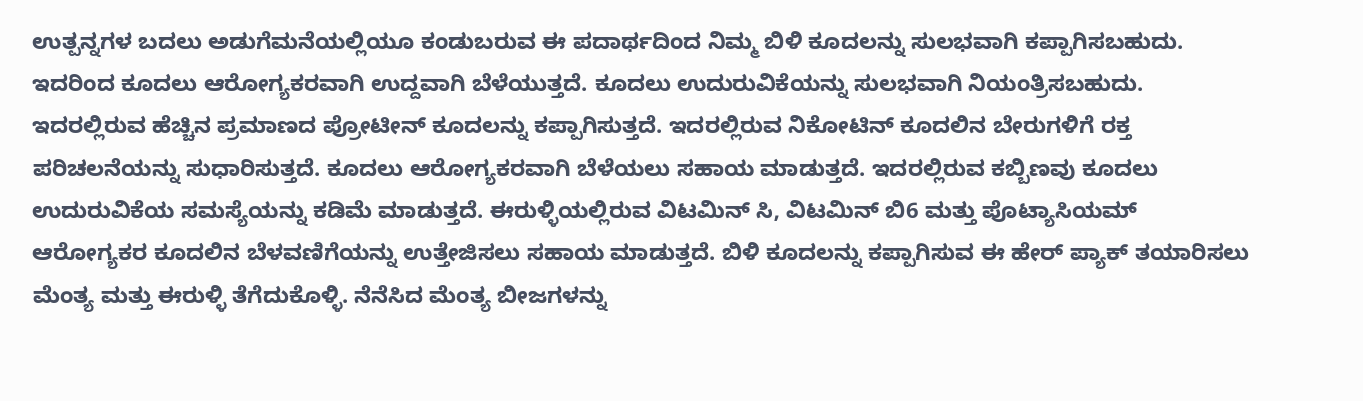ಉತ್ಪನ್ನಗಳ ಬದಲು ಅಡುಗೆಮನೆಯಲ್ಲಿಯೂ ಕಂಡುಬರುವ ಈ ಪದಾರ್ಥದಿಂದ ನಿಮ್ಮ ಬಿಳಿ ಕೂದಲನ್ನು ಸುಲಭವಾಗಿ ಕಪ್ಪಾಗಿಸಬಹುದು. ಇದರಿಂದ ಕೂದಲು ಆರೋಗ್ಯಕರವಾಗಿ ಉದ್ದವಾಗಿ ಬೆಳೆಯುತ್ತದೆ. ಕೂದಲು ಉದುರುವಿಕೆಯನ್ನು ಸುಲಭವಾಗಿ ನಿಯಂತ್ರಿಸಬಹುದು. ಇದರಲ್ಲಿರುವ ಹೆಚ್ಚಿನ ಪ್ರಮಾಣದ ಪ್ರೋಟೀನ್ ಕೂದಲನ್ನು ಕಪ್ಪಾಗಿಸುತ್ತದೆ. ಇದರಲ್ಲಿರುವ ನಿಕೋಟಿನ್ ಕೂದಲಿನ ಬೇರುಗಳಿಗೆ ರಕ್ತ ಪರಿಚಲನೆಯನ್ನು ಸುಧಾರಿಸುತ್ತದೆ. ಕೂದಲು ಆರೋಗ್ಯಕರವಾಗಿ ಬೆಳೆಯಲು ಸಹಾಯ ಮಾಡುತ್ತದೆ. ಇದರಲ್ಲಿರುವ ಕಬ್ಬಿಣವು ಕೂದಲು ಉದುರುವಿಕೆಯ ಸಮಸ್ಯೆಯನ್ನು ಕಡಿಮೆ ಮಾಡುತ್ತದೆ. ಈರುಳ್ಳಿಯಲ್ಲಿರುವ ವಿಟಮಿನ್ ಸಿ, ವಿಟಮಿನ್ ಬಿ6 ಮತ್ತು ಪೊಟ್ಯಾಸಿಯಮ್ ಆರೋಗ್ಯಕರ ಕೂದಲಿನ ಬೆಳವಣಿಗೆಯನ್ನು ಉತ್ತೇಜಿಸಲು ಸಹಾಯ ಮಾಡುತ್ತದೆ. ಬಿಳಿ ಕೂದಲನ್ನು ಕಪ್ಪಾಗಿಸುವ ಈ ಹೇರ್ ಪ್ಯಾಕ್ ತಯಾರಿಸಲು ಮೆಂತ್ಯ ಮತ್ತು ಈರುಳ್ಳಿ ತೆಗೆದುಕೊಳ್ಳಿ. ನೆನೆಸಿದ ಮೆಂತ್ಯ ಬೀಜಗಳನ್ನು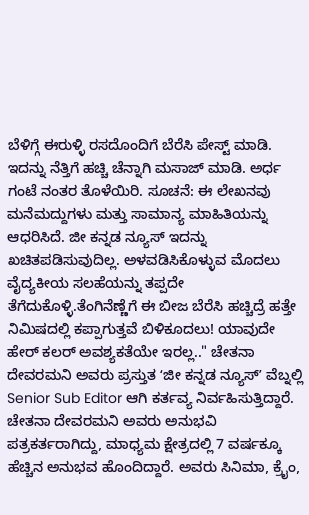ಬೆಳಿಗ್ಗೆ ಈರುಳ್ಳಿ ರಸದೊಂದಿಗೆ ಬೆರೆಸಿ ಪೇಸ್ಟ್ ಮಾಡಿ. ಇದನ್ನು ನೆತ್ತಿಗೆ ಹಚ್ಚಿ ಚೆನ್ನಾಗಿ ಮಸಾಜ್ ಮಾಡಿ. ಅರ್ಧ ಗಂಟೆ ನಂತರ ತೊಳೆಯಿರಿ. ಸೂಚನೆ: ಈ ಲೇಖನವು ಮನೆಮದ್ದುಗಳು ಮತ್ತು ಸಾಮಾನ್ಯ ಮಾಹಿತಿಯನ್ನು ಆಧರಿಸಿದೆ. ಜೀ ಕನ್ನಡ ನ್ಯೂಸ್ ಇದನ್ನು ಖಚಿತಪಡಿಸುವುದಿಲ್ಲ. ಅಳವಡಿಸಿಕೊಳ್ಳುವ ಮೊದಲು ವೈದ್ಯಕೀಯ ಸಲಹೆಯನ್ನು ತಪ್ಪದೇ ತೆಗೆದುಕೊಳ್ಳಿ.ತೆಂಗಿನೆಣ್ಣೆಗೆ ಈ ಬೀಜ ಬೆರೆಸಿ ಹಚ್ಚಿದ್ರೆ ಹತ್ತೇ ನಿಮಿಷದಲ್ಲಿ ಕಪ್ಪಾಗುತ್ತವೆ ಬಿಳಿಕೂದಲು! ಯಾವುದೇ ಹೇರ್ ಕಲರ್ ಅವಶ್ಯಕತೆಯೇ ಇರಲ್ಲ.." ಚೇತನಾ ದೇವರಮನಿ ಅವರು ಪ್ರಸ್ತುತ ʻಜೀ ಕನ್ನಡ ನ್ಯೂಸ್ʼ ವೆಬ್ನಲ್ಲಿ Senior Sub Editor ಆಗಿ ಕರ್ತವ್ಯ ನಿರ್ವಹಿಸುತ್ತಿದ್ದಾರೆ. ಚೇತನಾ ದೇವರಮನಿ ಅವರು ಅನುಭವಿ ಪತ್ರಕರ್ತರಾಗಿದ್ದು, ಮಾಧ್ಯಮ ಕ್ಷೇತ್ರದಲ್ಲಿ 7 ವರ್ಷಕ್ಕೂ ಹೆಚ್ಚಿನ ಅನುಭವ ಹೊಂದಿದ್ದಾರೆ. ಅವರು ಸಿನಿಮಾ, ಕ್ರೈಂ,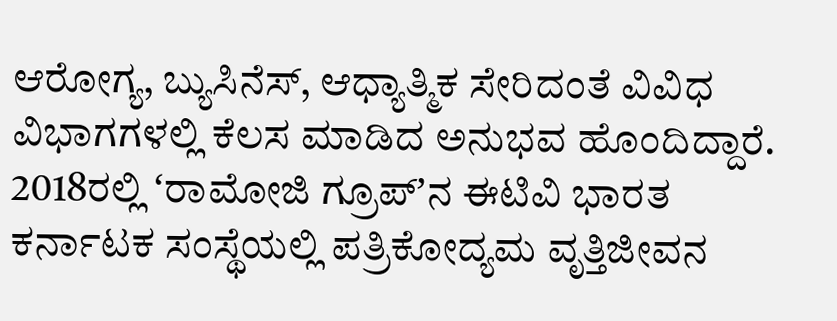ಆರೋಗ್ಯ, ಬ್ಯುಸಿನೆಸ್, ಆಧ್ಯಾತ್ಮಿಕ ಸೇರಿದಂತೆ ವಿವಿಧ ವಿಭಾಗಗಳಲ್ಲಿ ಕೆಲಸ ಮಾಡಿದ ಅನುಭವ ಹೊಂದಿದ್ದಾರೆ. 2018ರಲ್ಲಿ ʻರಾಮೋಜಿ ಗ್ರೂಪ್ʼನ ಈಟಿವಿ ಭಾರತ ಕರ್ನಾಟಕ ಸಂಸ್ಥೆಯಲ್ಲಿ ಪತ್ರಿಕೋದ್ಯಮ ವೃತ್ತಿಜೀವನ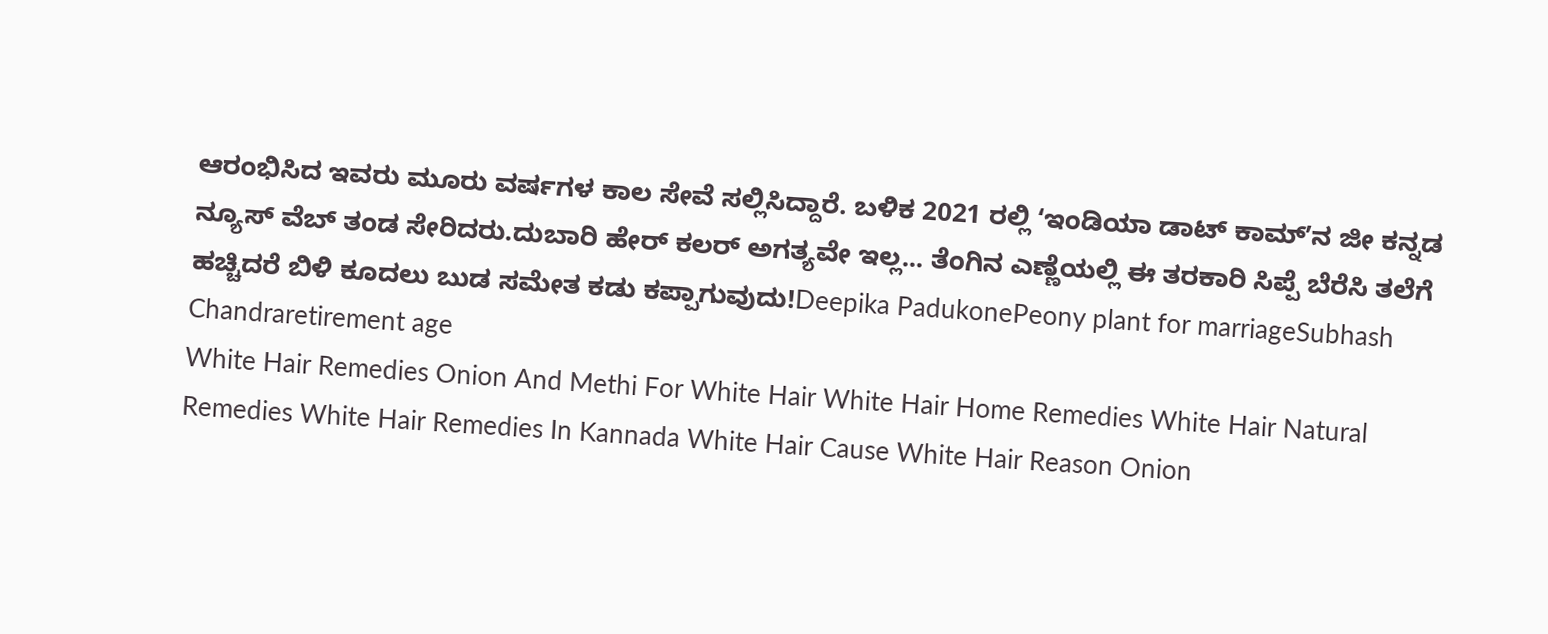ಆರಂಭಿಸಿದ ಇವರು ಮೂರು ವರ್ಷಗಳ ಕಾಲ ಸೇವೆ ಸಲ್ಲಿಸಿದ್ದಾರೆ. ಬಳಿಕ 2021 ರಲ್ಲಿ ʻಇಂಡಿಯಾ ಡಾಟ್ ಕಾಮ್ʼನ ಜೀ ಕನ್ನಡ ನ್ಯೂಸ್ ವೆಬ್ ತಂಡ ಸೇರಿದರು.ದುಬಾರಿ ಹೇರ್ ಕಲರ್ ಅಗತ್ಯವೇ ಇಲ್ಲ... ತೆಂಗಿನ ಎಣ್ಣೆಯಲ್ಲಿ ಈ ತರಕಾರಿ ಸಿಪ್ಪೆ ಬೆರೆಸಿ ತಲೆಗೆ ಹಚ್ಚಿದರೆ ಬಿಳಿ ಕೂದಲು ಬುಡ ಸಮೇತ ಕಡು ಕಪ್ಪಾಗುವುದು!Deepika PadukonePeony plant for marriageSubhash Chandraretirement age
White Hair Remedies Onion And Methi For White Hair White Hair Home Remedies White Hair Natural Remedies White Hair Remedies In Kannada White Hair Cause White Hair Reason Onion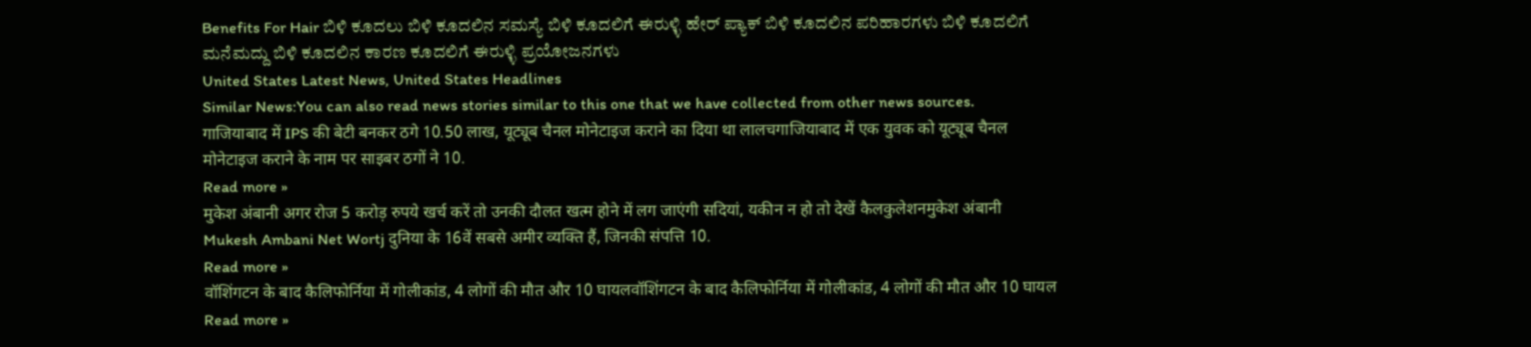Benefits For Hair ಬಿಳಿ ಕೂದಲು ಬಿಳಿ ಕೂದಲಿನ ಸಮಸ್ಯೆ ಬಿಳಿ ಕೂದಲಿಗೆ ಈರುಳ್ಳಿ ಹೇರ್ ಪ್ಯಾಕ್ ಬಿಳಿ ಕೂದಲಿನ ಪರಿಹಾರಗಳು ಬಿಳಿ ಕೂದಲಿಗೆ ಮನೆಮದ್ದು ಬಿಳಿ ಕೂದಲಿನ ಕಾರಣ ಕೂದಲಿಗೆ ಈರುಳ್ಳಿ ಪ್ರಯೋಜನಗಳು
United States Latest News, United States Headlines
Similar News:You can also read news stories similar to this one that we have collected from other news sources.
गाजियाबाद में IPS की बेटी बनकर ठगे 10.50 लाख, यूट्यूब चैनल मोनेटाइज कराने का दिया था लालचगाजियाबाद में एक युवक को यूट्यूब चैनल मोनेटाइज कराने के नाम पर साइबर ठगों ने 10.
Read more »
मुकेश अंबानी अगर रोज 5 करोड़ रुपये खर्च करें तो उनकी दौलत खत्म होने में लग जाएंगी सदियां, यकीन न हो तो देखें कैलकुलेशनमुकेश अंबानी Mukesh Ambani Net Wortj दुनिया के 16वें सबसे अमीर व्यक्ति हैं, जिनकी संपत्ति 10.
Read more »
वॉशिंगटन के बाद कैलिफोर्निया में गोलीकांड, 4 लोगों की मौत और 10 घायलवॉशिंगटन के बाद कैलिफोर्निया में गोलीकांड, 4 लोगों की मौत और 10 घायल
Read more »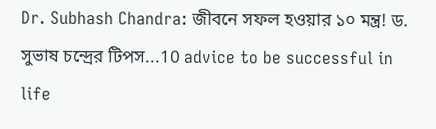Dr. Subhash Chandra: জীবনে সফল হওয়ার ১০ মন্ত্র! ড. সুভাষ চন্দ্রের টিপস...10 advice to be successful in life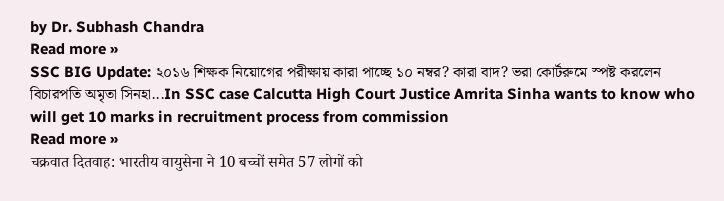by Dr. Subhash Chandra
Read more »
SSC BIG Update: ২০১৬ শিক্ষক নিয়োগের পরীক্ষায় কারা পাচ্ছে ১০ নম্বর? কারা বাদ? ভরা কোর্টরুমে স্পষ্ট করলেন বিচারপতি অমৃতা সিনহা...In SSC case Calcutta High Court Justice Amrita Sinha wants to know who will get 10 marks in recruitment process from commission
Read more »
चक्रवात दितवाह: भारतीय वायुसेना ने 10 बच्चों समेत 57 लोगों को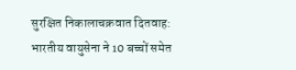सुरक्षित निकालाचक्रवात दितवाह: भारतीय वायुसेना ने 10 बच्चों समेत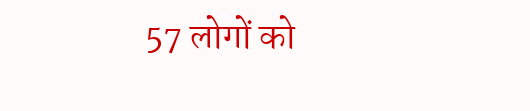57 लोगों को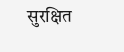सुरक्षित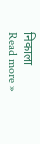निकाला
Read more »